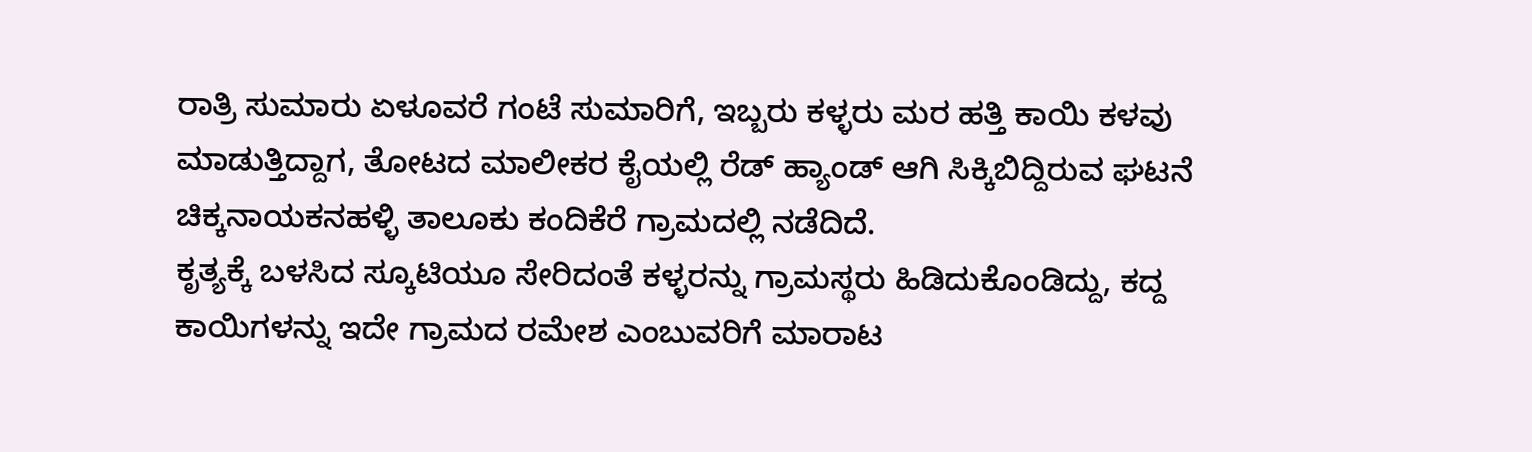ರಾತ್ರಿ ಸುಮಾರು ಏಳೂವರೆ ಗಂಟೆ ಸುಮಾರಿಗೆ, ಇಬ್ಬರು ಕಳ್ಳರು ಮರ ಹತ್ತಿ ಕಾಯಿ ಕಳವು ಮಾಡುತ್ತಿದ್ದಾಗ, ತೋಟದ ಮಾಲೀಕರ ಕೈಯಲ್ಲಿ ರೆಡ್ ಹ್ಯಾಂಡ್ ಆಗಿ ಸಿಕ್ಕಿಬಿದ್ದಿರುವ ಘಟನೆ ಚಿಕ್ಕನಾಯಕನಹಳ್ಳಿ ತಾಲೂಕು ಕಂದಿಕೆರೆ ಗ್ರಾಮದಲ್ಲಿ ನಡೆದಿದೆ.
ಕೃತ್ಯಕ್ಕೆ ಬಳಸಿದ ಸ್ಕೂಟಿಯೂ ಸೇರಿದಂತೆ ಕಳ್ಳರನ್ನು ಗ್ರಾಮಸ್ಥರು ಹಿಡಿದುಕೊಂಡಿದ್ದು, ಕದ್ದ ಕಾಯಿಗಳನ್ನು ಇದೇ ಗ್ರಾಮದ ರಮೇಶ ಎಂಬುವರಿಗೆ ಮಾರಾಟ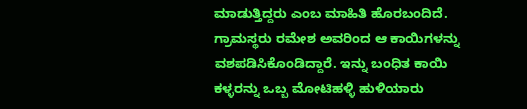ಮಾಡುತ್ತಿದ್ದರು ಎಂಬ ಮಾಹಿತಿ ಹೊರಬಂದಿದೆ. ಗ್ರಾಮಸ್ಥರು ರಮೇಶ ಅವರಿಂದ ಆ ಕಾಯಿಗಳನ್ನು ವಶಪಡಿಸಿಕೊಂಡಿದ್ದಾರೆ. ಇನ್ನು ಬಂಧಿತ ಕಾಯಿ ಕಳ್ಳರನ್ನು ಒಬ್ಬ ಮೋಟಿಹಳ್ಳಿ ಹುಳಿಯಾರು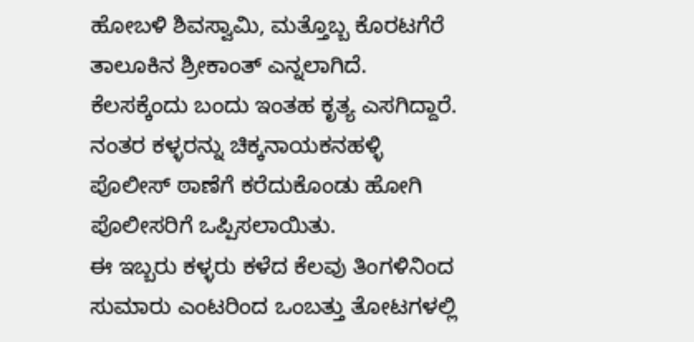ಹೋಬಳಿ ಶಿವಸ್ವಾಮಿ, ಮತ್ತೊಬ್ಬ ಕೊರಟಗೆರೆ ತಾಲೂಕಿನ ಶ್ರೀಕಾಂತ್ ಎನ್ನಲಾಗಿದೆ. ಕೆಲಸಕ್ಕೆಂದು ಬಂದು ಇಂತಹ ಕೃತ್ಯ ಎಸಗಿದ್ದಾರೆ. ನಂತರ ಕಳ್ಳರನ್ನು ಚಿಕ್ಕನಾಯಕನಹಳ್ಳಿ ಪೊಲೀಸ್ ಠಾಣೆಗೆ ಕರೆದುಕೊಂಡು ಹೋಗಿ ಪೊಲೀಸರಿಗೆ ಒಪ್ಪಿಸಲಾಯಿತು.
ಈ ಇಬ್ಬರು ಕಳ್ಳರು ಕಳೆದ ಕೆಲವು ತಿಂಗಳಿನಿಂದ ಸುಮಾರು ಎಂಟರಿಂದ ಒಂಬತ್ತು ತೋಟಗಳಲ್ಲಿ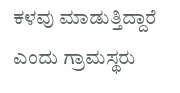ಕಳವು ಮಾಡುತ್ತಿದ್ದಾರೆ ಎಂದು ಗ್ರಾಮಸ್ಥರು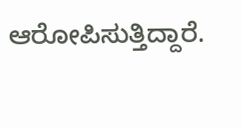ಆರೋಪಿಸುತ್ತಿದ್ದಾರೆ.